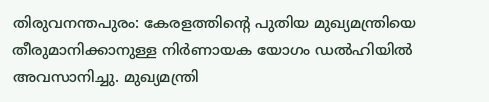തിരുവനന്തപുരം: കേരളത്തിന്റെ പുതിയ മുഖ്യമന്ത്രിയെ തീരുമാനിക്കാനുള്ള നിർണായക യോഗം ഡൽഹിയിൽ അവസാനിച്ചു. മുഖ്യമന്ത്രി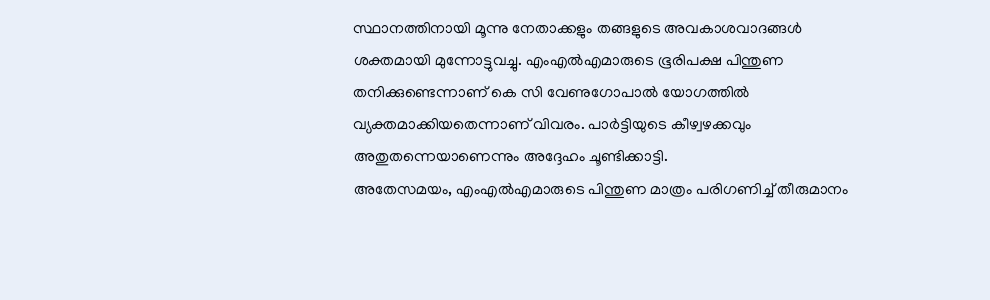സ്ഥാനത്തിനായി മൂന്നു നേതാക്കളും തങ്ങളുടെ അവകാശവാദങ്ങൾ ശക്തമായി മുന്നോട്ടുവച്ചു. എംഎൽഎമാരുടെ ഭൂരിപക്ഷ പിന്തുണ തനിക്കുണ്ടെന്നാണ് കെ സി വേണുഗോപാൽ യോഗത്തിൽ വ്യക്തമാക്കിയതെന്നാണ് വിവരം. പാർട്ടിയുടെ കീഴ്വഴക്കവും അതുതന്നെയാണെന്നും അദ്ദേഹം ചൂണ്ടിക്കാട്ടി.
അതേസമയം, എംഎൽഎമാരുടെ പിന്തുണ മാത്രം പരിഗണിച്ച് തീരുമാനം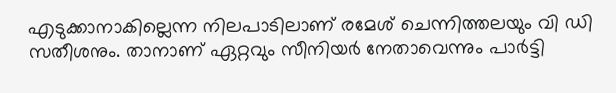എടുക്കാനാകില്ലെന്ന നിലപാടിലാണ് രമേശ് ചെന്നിത്തലയും വി ഡി സതീശനും. താനാണ് ഏറ്റവും സീനിയർ നേതാവെന്നും പാർട്ടി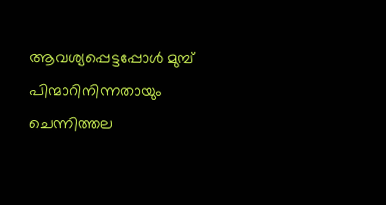ആവശ്യപ്പെട്ടപ്പോൾ മുമ്പ് പിന്മാറിനിന്നതായും ചെന്നിത്തല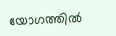യോഗത്തിൽ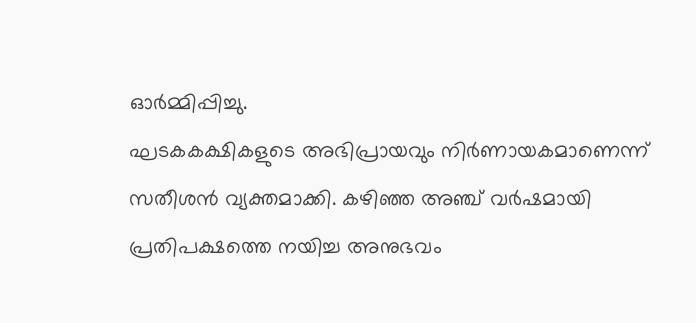ഓർമ്മിപ്പിച്ചു.
ഘടകകക്ഷികളുടെ അഭിപ്രായവും നിർണായകമാണെന്ന് സതീശൻ വ്യക്തമാക്കി. കഴിഞ്ഞ അഞ്ച് വർഷമായി പ്രതിപക്ഷത്തെ നയിച്ച അനുഭവം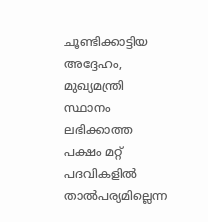ചൂണ്ടിക്കാട്ടിയ അദ്ദേഹം, മുഖ്യമന്ത്രി സ്ഥാനം ലഭിക്കാത്ത പക്ഷം മറ്റ് പദവികളിൽ താൽപര്യമില്ലെന്ന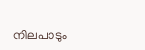നിലപാടും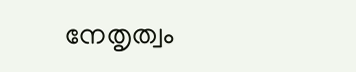നേതൃത്വം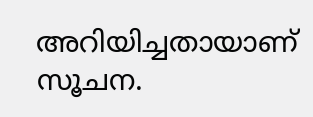അറിയിച്ചതായാണ് സൂചന.